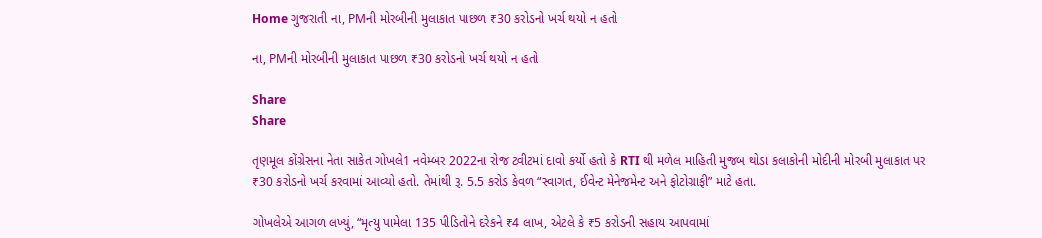Home ગુજરાતી ના, PMની મોરબીની મુલાકાત પાછળ ₹30 કરોડનો ખર્ચ થયો ન હતો

ના, PMની મોરબીની મુલાકાત પાછળ ₹30 કરોડનો ખર્ચ થયો ન હતો

Share
Share

તૃણમૂલ કોંગ્રેસના નેતા સાકેત ગોખલે1 નવેમ્બર 2022ના રોજ ટ્વીટમાં દાવો કર્યો હતો કે RTI થી મળેલ માહિતી મુજબ થોડા કલાકોની મોદીની મોરબી મુલાકાત પર ₹30 કરોડનો ખર્ચ કરવામાં આવ્યો હતો. તેમાંથી રૂ. 5.5 કરોડ કેવળ “સ્વાગત, ઈવેન્ટ મેનેજમેન્ટ અને ફોટોગ્રાફી” માટે હતા.

ગોખલેએ આગળ લખ્યું, “મૃત્યુ પામેલા 135 પીડિતોને દરેકને ₹4 લાખ, એટલે કે ₹5 કરોડની સહાય આપવામાં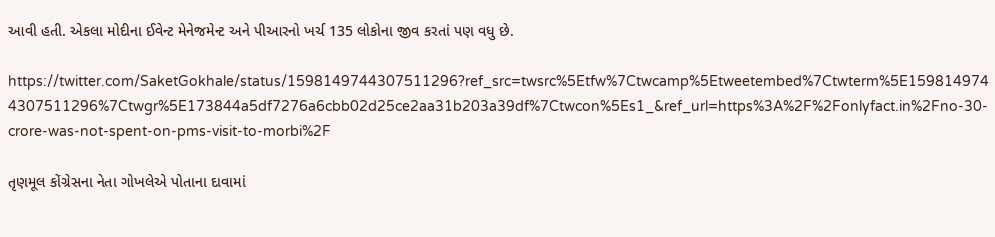આવી હતી. એકલા મોદીના ઈવેન્ટ મેનેજમેન્ટ અને પીઆરનો ખર્ચ 135 લોકોના જીવ કરતાં પણ વધુ છે.

https://twitter.com/SaketGokhale/status/1598149744307511296?ref_src=twsrc%5Etfw%7Ctwcamp%5Etweetembed%7Ctwterm%5E1598149744307511296%7Ctwgr%5E173844a5df7276a6cbb02d25ce2aa31b203a39df%7Ctwcon%5Es1_&ref_url=https%3A%2F%2Fonlyfact.in%2Fno-30-crore-was-not-spent-on-pms-visit-to-morbi%2F

તૃણમૂલ કોંગ્રેસના નેતા ગોખલેએ પોતાના દાવામાં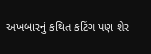અખબારનું કથિત કટિંગ પણ શેર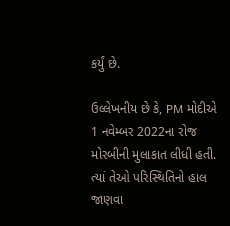કર્યું છે.

ઉલ્લેખનીય છે કે, PM મોદીએ 1 નવેમ્બર 2022ના રોજ મોરબીની મુલાકાત લીધી હતી. ત્યાં તેઓ પરિસ્થિતિનો હાલ જાણવા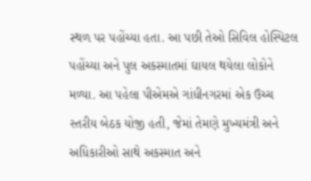સ્થળ પર પહોંચ્યા હતા. આ પછી તેઓ સિવિલ હોસ્પિટલ પહોંચ્યા અને પુલ અકસ્માતમાં ઘાયલ થયેલા લોકોને મળ્યા. આ પહેલા પીએમએ ગાંધીનગરમાં એક ઉચ્ચ સ્તરીય બેઠક યોજી હતી, જેમાં તેમણે મુખ્યમંત્રી અને અધિકારીઓ સાથે અકસ્માત અને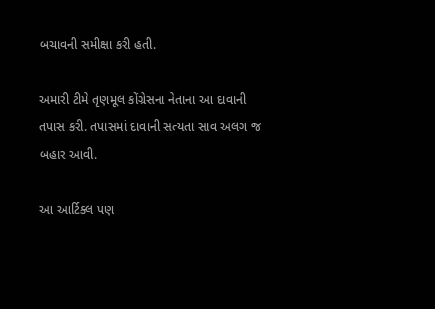બચાવની સમીક્ષા કરી હતી.

અમારી ટીમે તૃણમૂલ કોંગ્રેસના નેતાના આ દાવાની તપાસ કરી. તપાસમાં દાવાની સત્યતા સાવ અલગ જ બહાર આવી.

આ આર્ટિક્લ પણ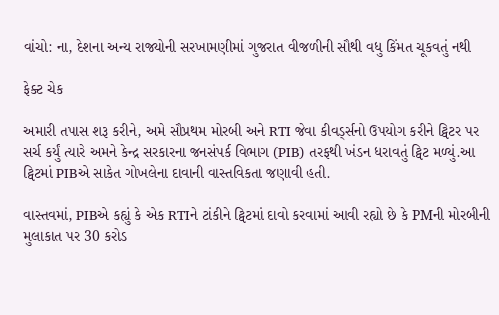વાંચો: ના, દેશના અન્ય રાજ્યોની સરખામણીમાં ગુજરાત વીજળીની સૌથી વધુ કિંમત ચૂકવતું નથી

ફેક્ટ ચેક

અમારી તપાસ શરૂ કરીને, અમે સૌપ્રથમ મોરબી અને RTI જેવા કીવર્ડ્સનો ઉપયોગ કરીને ટ્વિટર પર સર્ચ કર્યું ત્યારે અમને કેન્દ્ર સરકારના જનસંપર્ક વિભાગ (PIB) તરફથી ખંડન ધરાવતું ટ્વિટ મળ્યું.આ ટ્વિટમાં PIBએ સાકેત ગોખલેના દાવાની વાસ્તવિકતા જણાવી હતી.

વાસ્તવમાં, PIBએ કહ્યું કે એક RTIને ટાંકીને ટ્વિટમાં દાવો કરવામાં આવી રહ્યો છે કે PMની મોરબીની મુલાકાત પર 30 કરોડ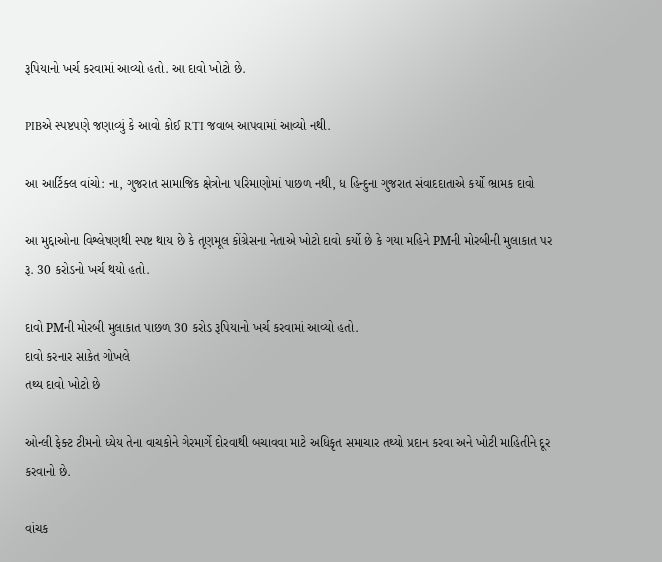રૂપિયાનો ખર્ચ કરવામાં આવ્યો હતો. આ દાવો ખોટો છે.

PIBએ સ્પષ્ટપણે જણાવ્યું કે આવો કોઈ RTI જવાબ આપવામાં આવ્યો નથી.

આ આર્ટિક્લ વાંચો: ના, ગુજરાત સામાજિક ક્ષેત્રોના પરિમાણોમાં પાછળ નથી, ધ હિન્દુના ગુજરાત સંવાદદાતાએ કર્યો ભ્રામક દાવો

આ મુદ્દાઓના વિશ્લેષણથી સ્પષ્ટ થાય છે કે તૃણમૂલ કોંગ્રેસના નેતાએ ખોટો દાવો કર્યો છે કે ગયા મહિને PMની મોરબીની મુલાકાત પર રૂ. 30 કરોડનો ખર્ચ થયો હતો.

દાવો PMની મોરબી મુલાકાત પાછળ 30 કરોડ રૂપિયાનો ખર્ચ કરવામાં આવ્યો હતો.
દાવો કરનાર સાકેત ગોખલે
તથ્ય દાવો ખોટો છે

ઓન્લી ફેક્ટ ટીમનો ધ્યેય તેના વાચકોને ગેરમાર્ગે દોરવાથી બચાવવા માટે અધિકૃત સમાચાર તથ્યો પ્રદાન કરવા અને ખોટી માહિતીને દૂર કરવાનો છે.

વાંચક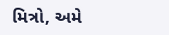મિત્રો, અમે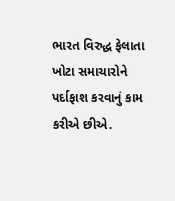ભારત વિરુદ્ધ ફેલાતા ખોટા સમાચારોને પર્દાફાશ કરવાનું કામ કરીએ છીએ.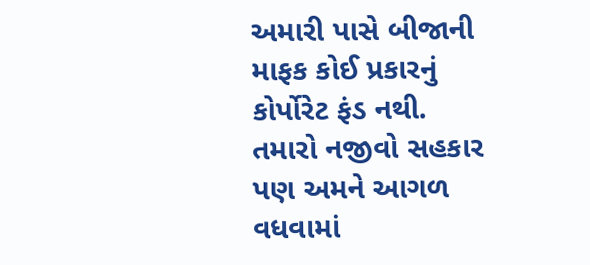અમારી પાસે બીજાની માફક કોઈ પ્રકારનું કોર્પોરેટ ફંડ નથી. તમારો નજીવો સહકાર પણ અમને આગળ વધવામાં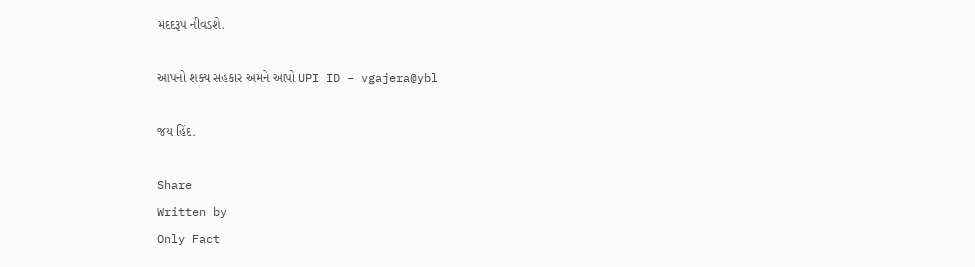મદદરૂપ નીવડશે.

આપનો શક્ય સહકાર અમને આપો UPI ID – vgajera@ybl

જય હિંદ.

Share
Written by
Only Fact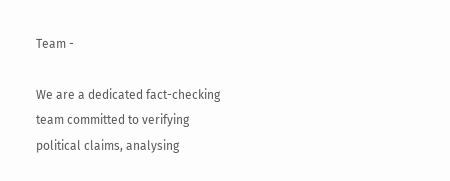Team -

We are a dedicated fact-checking team committed to verifying political claims, analysing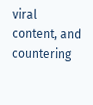viral content, and countering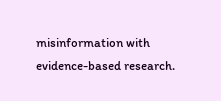misinformation with evidence-based research.